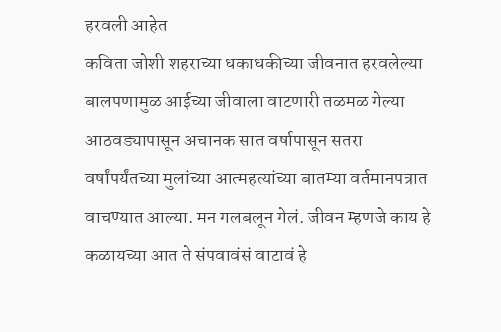हरवली आहेत
कविता जोशी शहराच्या धकाधकीच्या जीवनात हरवलेल्या बालपणामुळ आईच्या जीवाला वाटणारी तळमळ गेल्या आठवड्यापासून अचानक सात वर्षापासून सतरा वर्षांपर्यंतच्या मुलांच्या आत्महत्यांच्या बातम्या वर्तमानपत्रात वाचण्यात आल्या. मन गलबलून गेलं. जीवन म्हणजे काय हे कळायच्या आत ते संपवावंसं वाटावं हे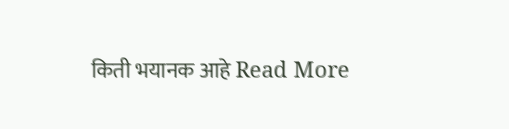किती भयानक आहे Read More